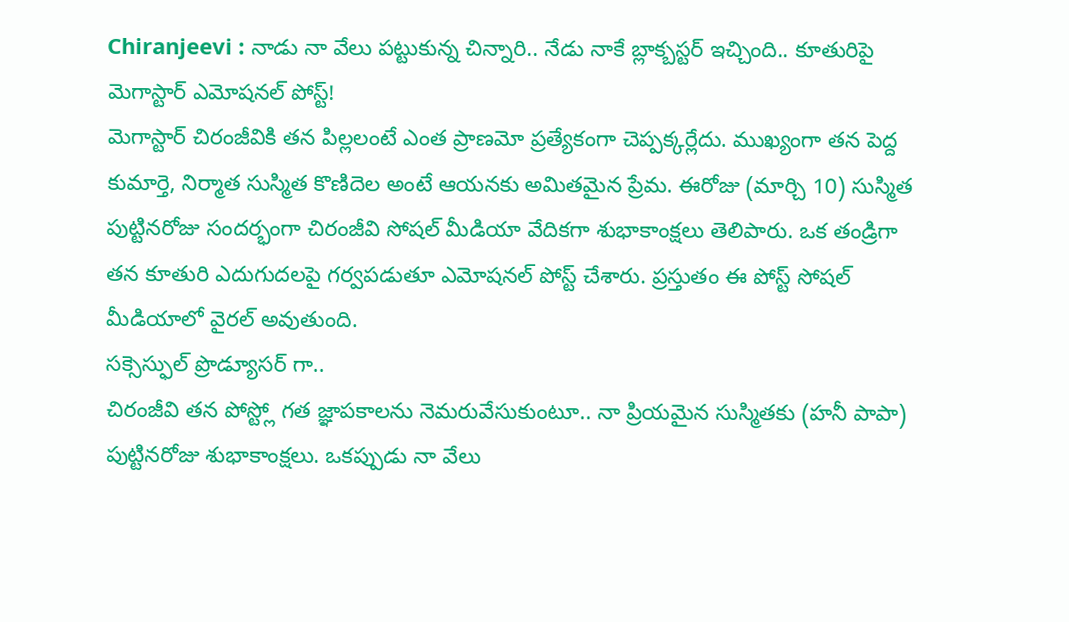Chiranjeevi : నాడు నా వేలు పట్టుకున్న చిన్నారి.. నేడు నాకే బ్లాక్బస్టర్ ఇచ్చింది.. కూతురిపై మెగాస్టార్ ఎమోషనల్ పోస్ట్!
మెగాస్టార్ చిరంజీవికి తన పిల్లలంటే ఎంత ప్రాణమో ప్రత్యేకంగా చెప్పక్కర్లేదు. ముఖ్యంగా తన పెద్ద కుమార్తె, నిర్మాత సుస్మిత కొణిదెల అంటే ఆయనకు అమితమైన ప్రేమ. ఈరోజు (మార్చి 10) సుస్మిత పుట్టినరోజు సందర్భంగా చిరంజీవి సోషల్ మీడియా వేదికగా శుభాకాంక్షలు తెలిపారు. ఒక తండ్రిగా తన కూతురి ఎదుగుదలపై గర్వపడుతూ ఎమోషనల్ పోస్ట్ చేశారు. ప్రస్తుతం ఈ పోస్ట్ సోషల్ మీడియాలో వైరల్ అవుతుంది.
సక్సెస్ఫుల్ ప్రొడ్యూసర్ గా..
చిరంజీవి తన పోస్ట్లో గత జ్ఞాపకాలను నెమరువేసుకుంటూ.. నా ప్రియమైన సుస్మితకు (హనీ పాపా) పుట్టినరోజు శుభాకాంక్షలు. ఒకప్పుడు నా వేలు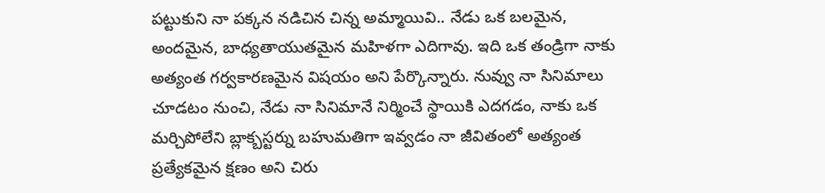పట్టుకుని నా పక్కన నడిచిన చిన్న అమ్మాయివి.. నేడు ఒక బలమైన, అందమైన, బాధ్యతాయుతమైన మహిళగా ఎదిగావు. ఇది ఒక తండ్రిగా నాకు అత్యంత గర్వకారణమైన విషయం అని పేర్కొన్నారు. నువ్వు నా సినిమాలు చూడటం నుంచి, నేడు నా సినిమానే నిర్మించే స్థాయికి ఎదగడం, నాకు ఒక మర్చిపోలేని బ్లాక్బస్టర్ను బహుమతిగా ఇవ్వడం నా జీవితంలో అత్యంత ప్రత్యేకమైన క్షణం అని చిరు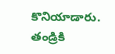కొనియాడారు.
తండ్రికి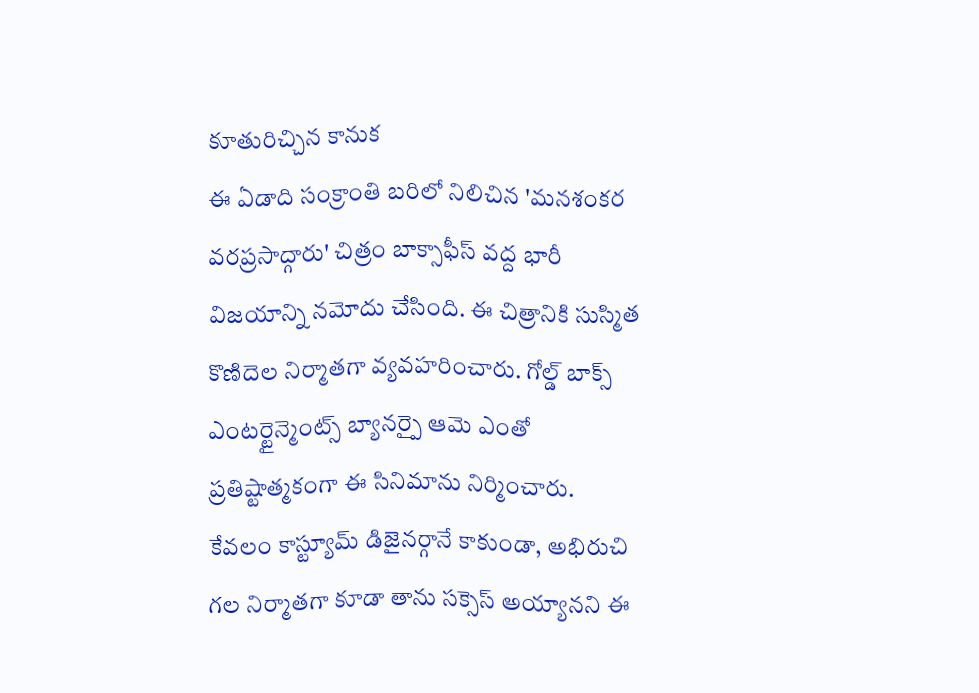కూతురిచ్చిన కానుక
ఈ ఏడాది సంక్రాంతి బరిలో నిలిచిన 'మనశంకర వరప్రసాద్గారు' చిత్రం బాక్సాఫీస్ వద్ద భారీ విజయాన్ని నమోదు చేసింది. ఈ చిత్రానికి సుస్మిత కొణిదెల నిర్మాతగా వ్యవహరించారు. గోల్డ్ బాక్స్ ఎంటర్టైన్మెంట్స్ బ్యానర్పై ఆమె ఎంతో ప్రతిష్టాత్మకంగా ఈ సినిమాను నిర్మించారు. కేవలం కాస్ట్యూమ్ డిజైనర్గానే కాకుండా, అభిరుచి గల నిర్మాతగా కూడా తాను సక్సెస్ అయ్యానని ఈ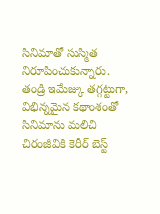సినిమాతో సుస్మిత నిరూపించుకున్నారు. తండ్రి ఇమేజ్కు తగ్గట్టుగా, విభిన్నమైన కథాంశంతో సినిమాను మలిచి చిరంజీవికి కెరీర్ బెస్ట్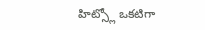హిట్స్లో ఒకటిగా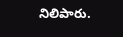నిలిపారు.